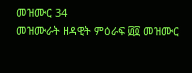መዝሙር 34
መዝሙራት ዘዳዊት ምዕራፍ ፴፬ መዝሙር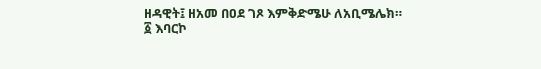ዘዳዊት፤ ዘአመ በዐደ ገጾ እምቅድሜሁ ለአቢሜሌክ።
፩ እባርኮ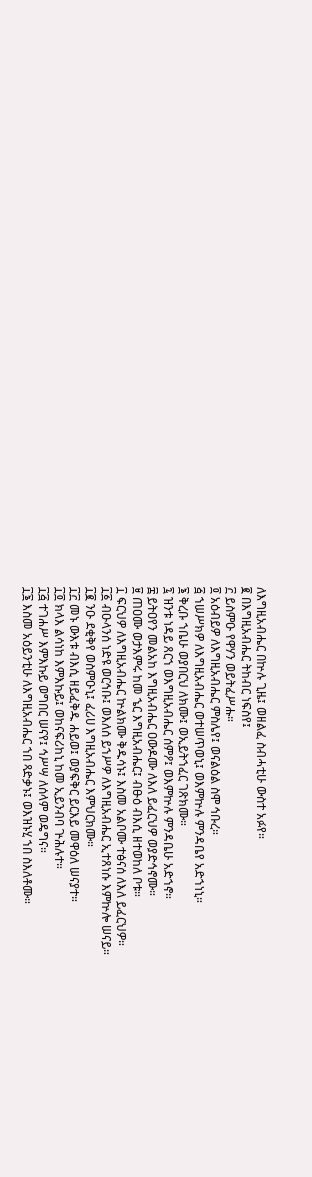ለእግዚአብሔር በኵሉ ጊዜ፤ ወዘልፈ ስብሓቲሁ ውስተ አፉየ።
፪ በእግዚአብሔር ትከብር ነፍስየ፤
፫ ይስምዑ የዋሃን ወይትፈሥሑ።
፬ አዕብይዎ ለእግዚአብሔር ምስሌየ፤ ወናልዕል ስሞ ኅቡረ።
፭ ኀሠሥክዎ ለእግዚአብሔር ወተሠጥወኒ፤ ወእምኵሉ ምንዳቤየ አድኀነኒ።
፮ ቅረቡ ኀቤሁ ወያበርህ ለክሙ፤ ወኢይትኀፈር ገጽክሙ።
፯ ዝንቱ ነዳይ ጸርኀ ወእግዚአብሔር ሰምዖ፤ ወእምኵሉ ምንዳቤሁ አድኀኖ።
፰ ይትዐየን መልአከ እግዚአብሔር ዐውዶሙ ለእለ ይፈርህዎ ወያድኅኖሙ።
፱ ጠዐሙ ወታእምሩ ከመ ኄር እግዚአብሔር፤ ብፁዕ ብእሲ ዘተወከለ ቦቱ።
፲ ፍርህዎ ለእግዚአብሔር ኵልክሙ ቅዱሳኑ፤ እስመ አልቦሙ ተፅናሰ ለእለ ይፈርህዎ።
፲፩ ብዑላንሰ ነድዩ ወርኅቡ፤ ወእለሰ ይኀሥዎ ለእግዚአብሔር ኢተጸነሱ እምኵሎ ሠናይ።
፲፪ ንዑ ደቂቅየ ወስምዑኒ፤ ፈሪሀ እግዚአብሔር እምህርክሙ።
፲፫ መኑ ውእቱ ብእሲ ዘይፈቅዱ ሐይወ፤ ወያፍቅር ይርእይ መዋዕለ ሠናያተ።
፲፬ ክላእ ልሳነከ እምእኩይ፤ ወከናፍሪከኒ ከመ ኢይንብባ ጕሕሉተ።
፲፭ ተገሐሥ እምእኩይ ወግበር ሠናየ፤ ኅሥሣ ለሰላም ወዴግና።
፲፮ እስመ አዕይንቲሁ ለእግዚአብሔር ኀበ ጻድቃኑ፤ ወእዝኑሂ ኀበ ስእለቶሙ።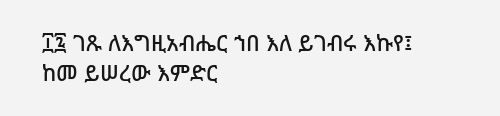፲፯ ገጹ ለእግዚአብሔር ኀበ እለ ይገብሩ እኩየ፤ ከመ ይሠረው እምድር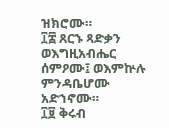ዝክሮሙ።
፲፰ ጸርኁ ጻድቃን ወእግዚአብሔር ሰምዖሙ፤ ወእምኵሉ ምንዳቤሆሙ አድኀኖሙ።
፲፱ ቅሩብ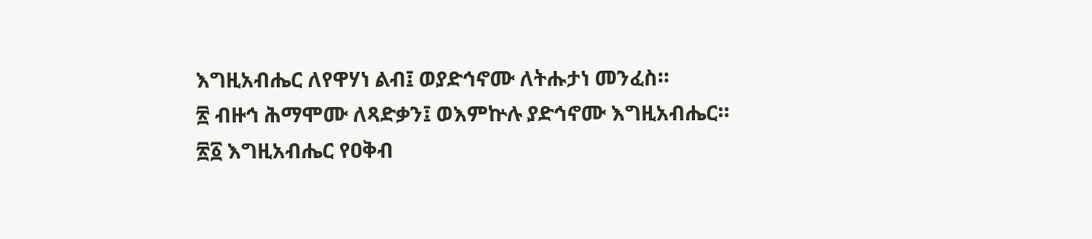እግዚአብሔር ለየዋሃነ ልብ፤ ወያድኅኖሙ ለትሑታነ መንፈስ።
፳ ብዙኅ ሕማሞሙ ለጻድቃን፤ ወእምኵሉ ያድኅኖሙ እግዚአብሔር።
፳፩ እግዚአብሔር የዐቅብ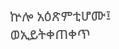ኵሎ አዕጽምቲሆሙ፤ ወኢይትቀጠቀጥ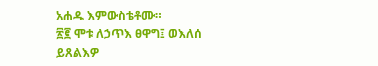አሐዱ እምውስቴቶሙ።
፳፪ ሞቱ ለኃጥእ ፀዋግ፤ ወእለሰ ይጸልእዎ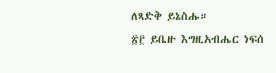ለጻድቅ ይኔስሑ።
፳፫ ይቤዙ እግዚአብሔር ነፍሰ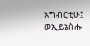አግብርቲሁ፤ ወኢይኔስሑ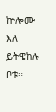ኵሎሙ እለ ይትዌከሉ ቦቱ።